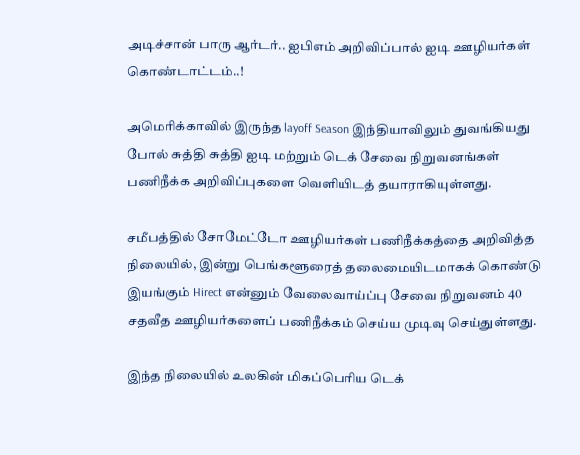அடிச்சான் பாரு ஆர்டர்.. ஐபிஎம் அறிவிப்பால் ஐடி ஊழியர்கள் கொண்டாட்டம்..!

அமெரிக்காவில் இருந்த layoff Season இந்தியாவிலும் துவங்கியது போல் சுத்தி சுத்தி ஐடி மற்றும் டெக் சேவை நிறுவனங்கள் பணிநீக்க அறிவிப்புகளை வெளியிடத் தயாராகியுள்ளது.

சமீபத்தில் சோமேட்டோ ஊழியர்கள் பணிநீக்கத்தை அறிவித்த நிலையில், இன்று பெங்களூரைத் தலைமையிடமாகக் கொண்டு இயங்கும் Hirect என்னும் வேலைவாய்ப்பு சேவை நிறுவனம் 40 சதவீத ஊழியர்களைப் பணிநீக்கம் செய்ய முடிவு செய்துள்ளது.

இந்த நிலையில் உலகின் மிகப்பெரிய டெக்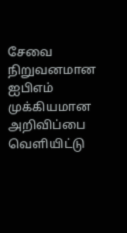சேவை நிறுவனமான ஐபிஎம் முக்கியமான அறிவிப்பை வெளியிட்டு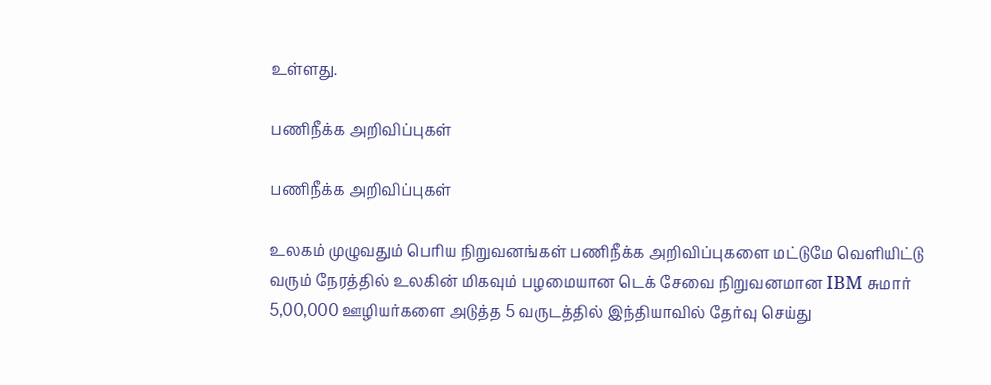உள்ளது.

பணிநீக்க அறிவிப்புகள்

பணிநீக்க அறிவிப்புகள்

உலகம் முழுவதும் பெரிய நிறுவனங்கள் பணிநீக்க அறிவிப்புகளை மட்டுமே வெளியிட்டு வரும் நேரத்தில் உலகின் மிகவும் பழமையான டெக் சேவை நிறுவனமான IBM சுமார் 5,00,000 ஊழியர்களை அடுத்த 5 வருடத்தில் இந்தியாவில் தேர்வு செய்து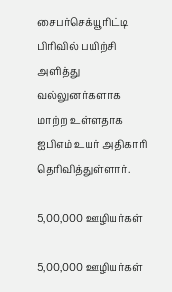சைபர்செக்யூரிட்டி பிரிவில் பயிற்சி அளித்து வல்லுனர்களாக மாற்ற உள்ளதாக ஐபிஎம் உயர் அதிகாரி தெரிவித்துள்ளார்.

5,00,000 ஊழியர்கள்

5,00,000 ஊழியர்கள்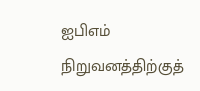ஐபிஎம் நிறுவனத்திற்குத்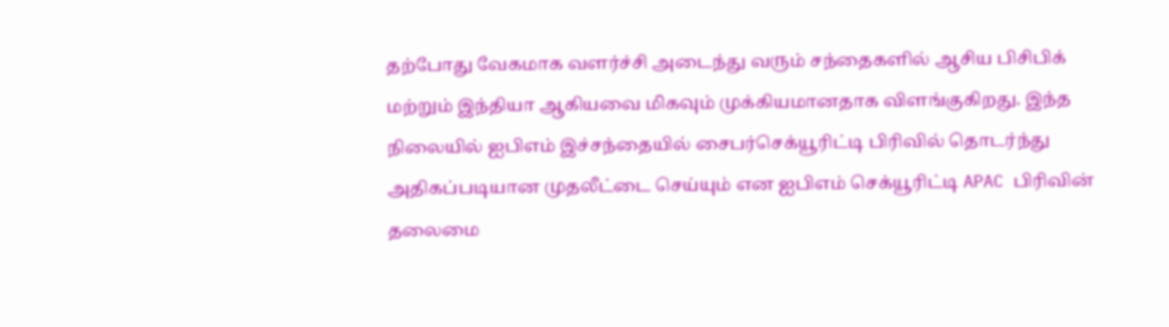தற்போது வேகமாக வளர்ச்சி அடைந்து வரும் சந்தைகளில் ஆசிய பிசிபிக் மற்றும் இந்தியா ஆகியவை மிகவும் முக்கியமானதாக விளங்குகிறது. இந்த நிலையில் ஐபிஎம் இச்சந்தையில் சைபர்செக்யூரிட்டி பிரிவில் தொடர்ந்து அதிகப்படியான முதலீட்டை செய்யும் என ஐபிஎம் செக்யூரிட்டி APAC பிரிவின் தலைமை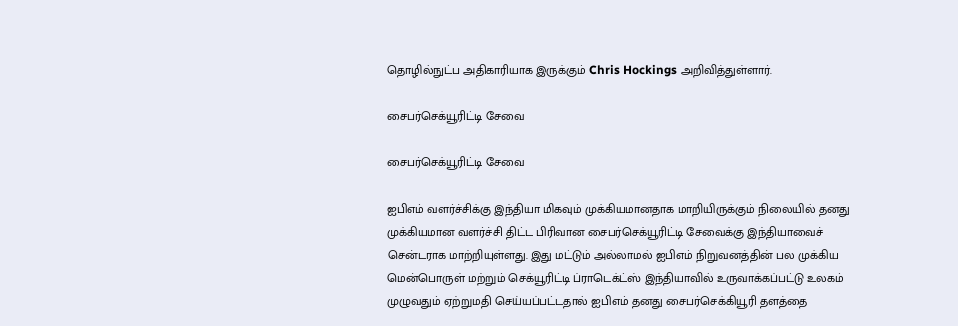தொழில்நுட்ப அதிகாரியாக இருக்கும் Chris Hockings அறிவித்துள்ளார்.

சைபர்செக்யூரிட்டி சேவை

சைபர்செக்யூரிட்டி சேவை

ஐபிஎம் வளர்ச்சிக்கு இந்தியா மிகவும் முக்கியமானதாக மாறியிருக்கும் நிலையில் தனது முக்கியமான வளர்ச்சி திட்ட பிரிவான சைபர்செக்யூரிட்டி சேவைக்கு இந்தியாவைச் சென்டராக மாற்றியுள்ளது. இது மட்டும் அல்லாமல் ஐபிஎம் நிறுவனத்தின் பல முக்கிய மென்பொருள் மற்றும் செக்யூரிட்டி ப்ராடெக்ட்ஸ் இந்தியாவில் உருவாக்கப்பட்டு உலகம் முழுவதும் ஏற்றுமதி செய்யப்பட்டதால் ஐபிஎம் தனது சைபர்செக்கியூரி தளத்தை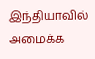இந்தியாவில் அமைக்க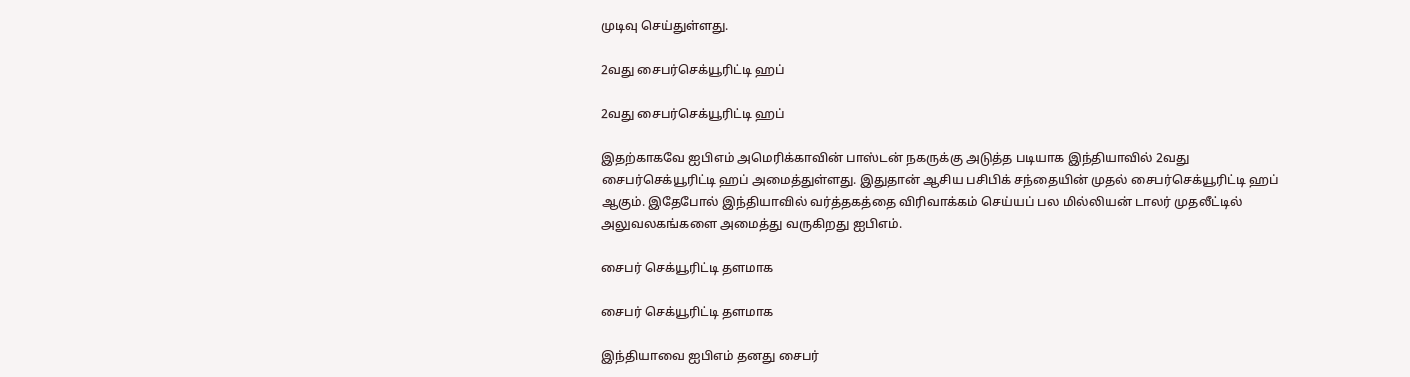முடிவு செய்துள்ளது.

2வது சைபர்செக்யூரிட்டி ஹப்

2வது சைபர்செக்யூரிட்டி ஹப்

இதற்காகவே ஐபிஎம் அமெரிக்காவின் பாஸ்டன் நகருக்கு அடுத்த படியாக இந்தியாவில் 2வது சைபர்செக்யூரிட்டி ஹப் அமைத்துள்ளது. இதுதான் ஆசிய பசிபிக் சந்தையின் முதல் சைபர்செக்யூரிட்டி ஹப் ஆகும். இதேபோல் இந்தியாவில் வர்த்தகத்தை விரிவாக்கம் செய்யப் பல மில்லியன் டாலர் முதலீட்டில் அலுவலகங்களை அமைத்து வருகிறது ஐபிஎம்.

சைபர் செக்யூரிட்டி தளமாக

சைபர் செக்யூரிட்டி தளமாக

இந்தியாவை ஐபிஎம் தனது சைபர்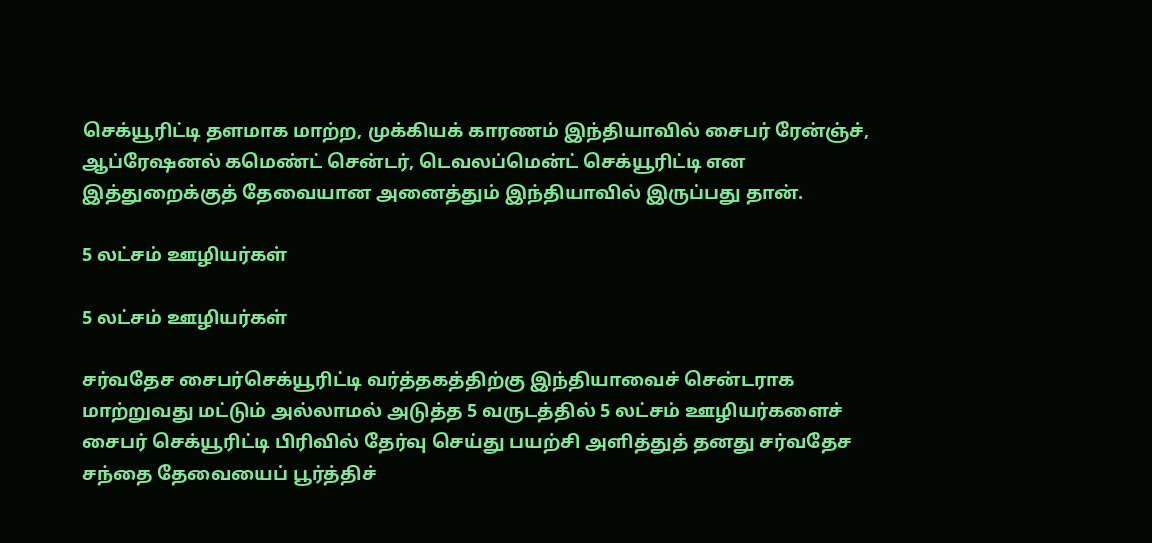செக்யூரிட்டி தளமாக மாற்ற, முக்கியக் காரணம் இந்தியாவில் சைபர் ரேன்ஞ்ச், ஆப்ரேஷனல் கமெண்ட் சென்டர், டெவலப்மென்ட் செக்யூரிட்டி என இத்துறைக்குத் தேவையான அனைத்தும் இந்தியாவில் இருப்பது தான்.

5 லட்சம் ஊழியர்கள்

5 லட்சம் ஊழியர்கள்

சர்வதேச சைபர்செக்யூரிட்டி வர்த்தகத்திற்கு இந்தியாவைச் சென்டராக மாற்றுவது மட்டும் அல்லாமல் அடுத்த 5 வருடத்தில் 5 லட்சம் ஊழியர்களைச் சைபர் செக்யூரிட்டி பிரிவில் தேர்வு செய்து பயற்சி அளித்துத் தனது சர்வதேச சந்தை தேவையைப் பூர்த்திச்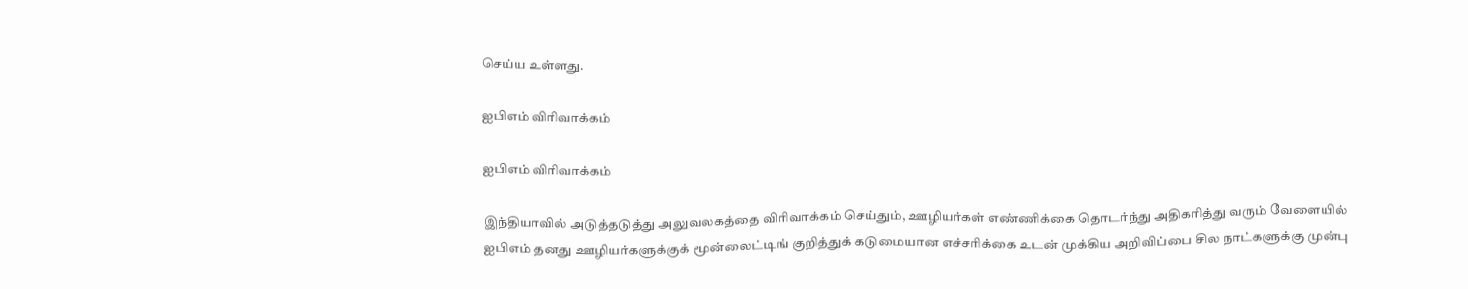செய்ய உள்ளது.

ஐபிஎம் விரிவாக்கம்

ஐபிஎம் விரிவாக்கம்

இந்தியாவில் அடுத்தடுத்து அலுவலகத்தை விரிவாக்கம் செய்தும், ஊழியர்கள் எண்ணிக்கை தொடர்ந்து அதிகரித்து வரும் வேளையில் ஐபிஎம் தனது ஊழியர்களுக்குக் மூன்லைட்டிங் குறித்துக் கடுமையான எச்சரிக்கை உடன் முக்கிய அறிவிப்பை சில நாட்களுக்கு முன்பு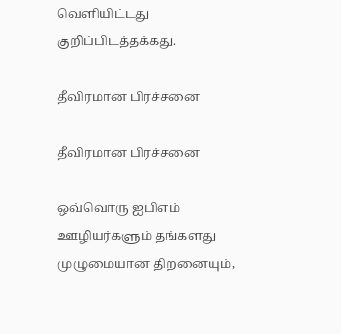வெளியிட்டது குறிப்பிடத்தக்கது.

தீவிரமான பிரச்சனை

தீவிரமான பிரச்சனை

ஒவ்வொரு ஐபிஎம் ஊழியர்களும் தங்களது முழுமையான திறனையும்,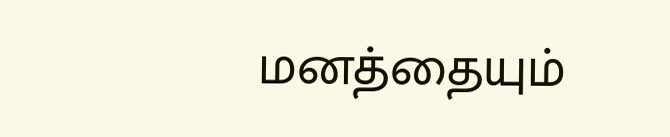மனத்தையும்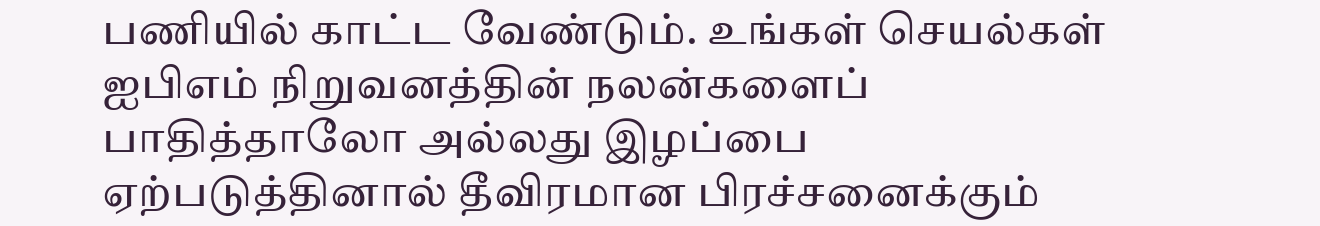பணியில் காட்ட வேண்டும். உங்கள் செயல்கள் ஐபிஎம் நிறுவனத்தின் நலன்களைப் பாதித்தாலோ அல்லது இழப்பை ஏற்படுத்தினால் தீவிரமான பிரச்சனைக்கும்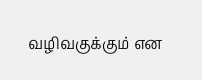வழிவகுக்கும் என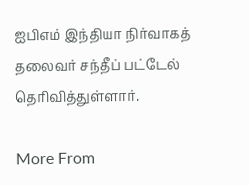ஐபிஎம் இந்தியா நிர்வாகத் தலைவர் சந்தீப் பட்டேல் தெரிவித்துள்ளார்.

More From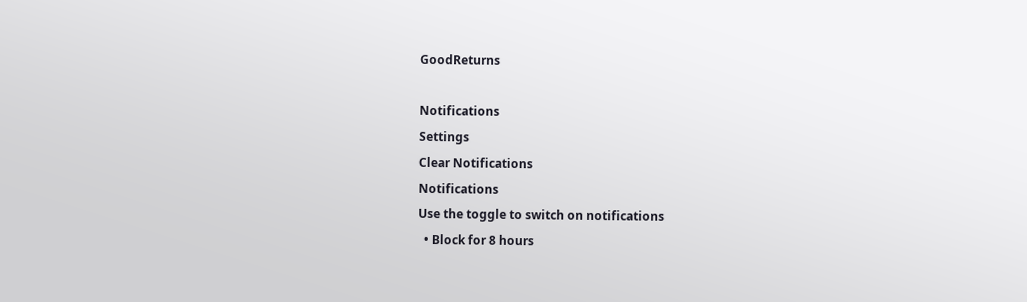GoodReturns

Notifications
Settings
Clear Notifications
Notifications
Use the toggle to switch on notifications
  • Block for 8 hours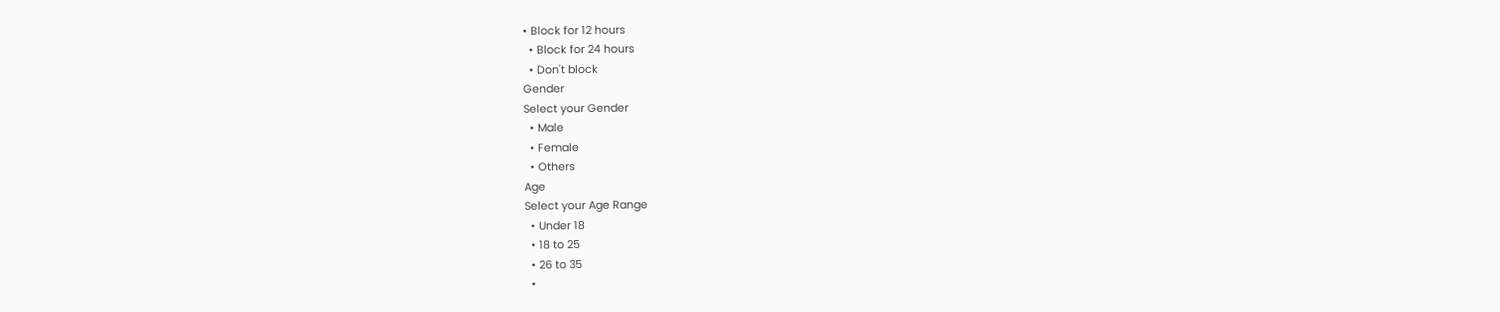• Block for 12 hours
  • Block for 24 hours
  • Don't block
Gender
Select your Gender
  • Male
  • Female
  • Others
Age
Select your Age Range
  • Under 18
  • 18 to 25
  • 26 to 35
  •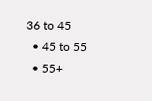36 to 45
  • 45 to 55
  • 55+